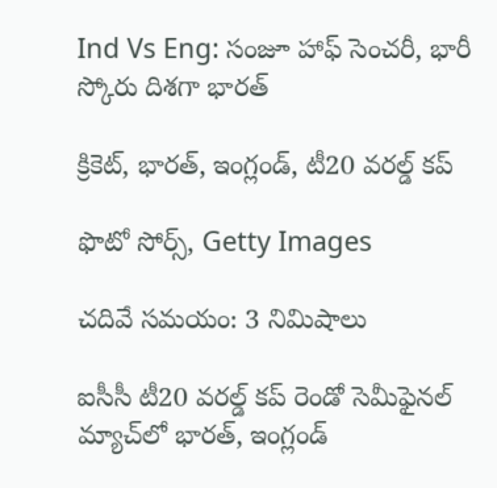Ind Vs Eng: సంజూ హాఫ్ సెంచరీ, భారీ స్కోరు దిశగా భారత్

క్రికెట్, భారత్, ఇంగ్లండ్, టీ20 వరల్డ్ కప్

ఫొటో సోర్స్, Getty Images

చదివే సమయం: 3 నిమిషాలు

ఐసీసీ టీ20 వరల్డ్ కప్ రెండో సెమీఫైనల్ మ్యాచ్‌లో భారత్, ఇంగ్లండ్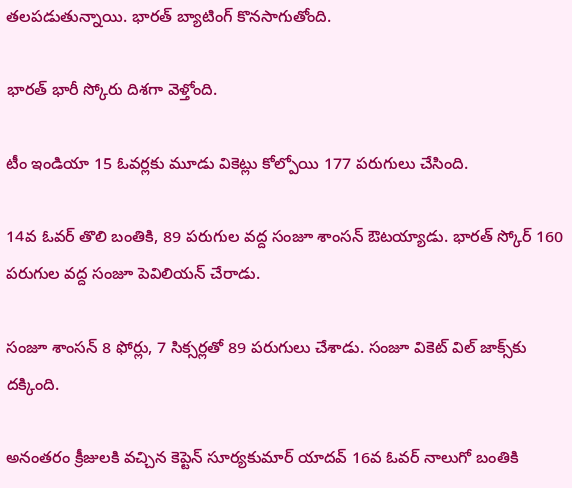తలపడుతున్నాయి. భారత్ బ్యాటింగ్ కొనసాగుతోంది.

భారత్ భారీ స్కోరు దిశగా వెళ్తోంది.

టీం ఇండియా 15 ఓవర్లకు మూడు వికెట్లు కోల్పోయి 177 పరుగులు చేసింది.

14వ ఓవర్ తొలి బంతికి, 89 పరుగుల వద్ద సంజూ శాంసన్ ఔటయ్యాడు. భారత్ స్కోర్ 160 పరుగుల వద్ద సంజూ పెవిలియన్ చేరాడు.

సంజూ శాంసన్ 8 ఫోర్లు, 7 సిక్సర్లతో 89 పరుగులు చేశాడు. సంజూ వికెట్ విల్ జాక్స్‌కు దక్కింది.

అనంతరం క్రీజులకి వచ్చిన కెప్టెన్ సూర్యకుమార్ యాదవ్ 16వ ఓవర్ నాలుగో బంతికి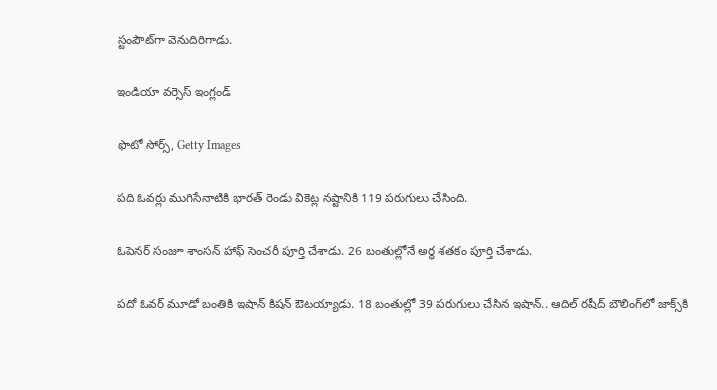స్టంపౌట్‌గా వెనుదిరిగాడు.

ఇండియా వర్సెస్ ఇంగ్లండ్

ఫొటో సోర్స్, Getty Images

పది ఓవర్లు ముగిసేనాటికి భారత్ రెండు వికెట్ల నష్టానికి 119 పరుగులు చేసింది.

ఓపెనర్ సంజూ శాంసన్ హాఫ్ సెంచరీ పూర్తి చేశాడు. 26 బంతుల్లోనే అర్ధ శతకం పూర్తి చేశాడు.

పదో ఓవర్ మూడో బంతికి ఇషాన్ కిషన్ ఔటయ్యాడు. 18 బంతుల్లో 39 పరుగులు చేసిన ఇషాన్.. ఆదిల్ రషీద్ బౌలింగ్‌లో జాక్స్‌కి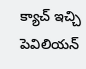క్యాచ్ ఇచ్చి పెవిలియన్‌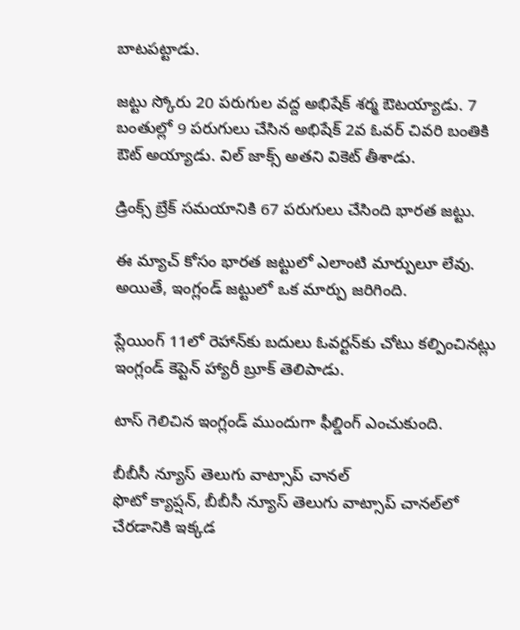బాటపట్టాడు.

జట్టు స్కోరు 20 పరుగుల వద్ద అభిషేక్ శర్మ ఔటయ్యాడు. 7 బంతుల్లో 9 పరుగులు చేసిన అభిషేక్ 2వ ఓవర్ చివరి బంతికి ఔట్ అయ్యాడు. విల్ జాక్స్ అతని వికెట్ తీశాడు.

డ్రింక్స్ బ్రేక్ సమయానికి 67 పరుగులు చేసింది భారత జట్టు.

ఈ మ్యాచ్ కోసం భారత జట్టులో ఎలాంటి మార్పులూ లేవు. అయితే, ఇంగ్లండ్ జట్టులో ఒక మార్పు జరిగింది.

ప్లేయింగ్ 11లో రెహాన్‌కు బదులు ఓవర్టన్‌కు చోటు కల్పించినట్లు ఇంగ్లండ్ కెప్టెన్ హ్యారీ బ్రూక్ తెలిపాడు.

టాస్ గెలిచిన ఇంగ్లండ్ ముందుగా ఫీల్డింగ్ ఎంచుకుంది.

బీబీసీ న్యూస్ తెలుగు వాట్సాప్ చానల్
ఫొటో క్యాప్షన్, బీబీసీ న్యూస్ తెలుగు వాట్సాప్ చానల్‌లో చేరడానికి ఇక్కడ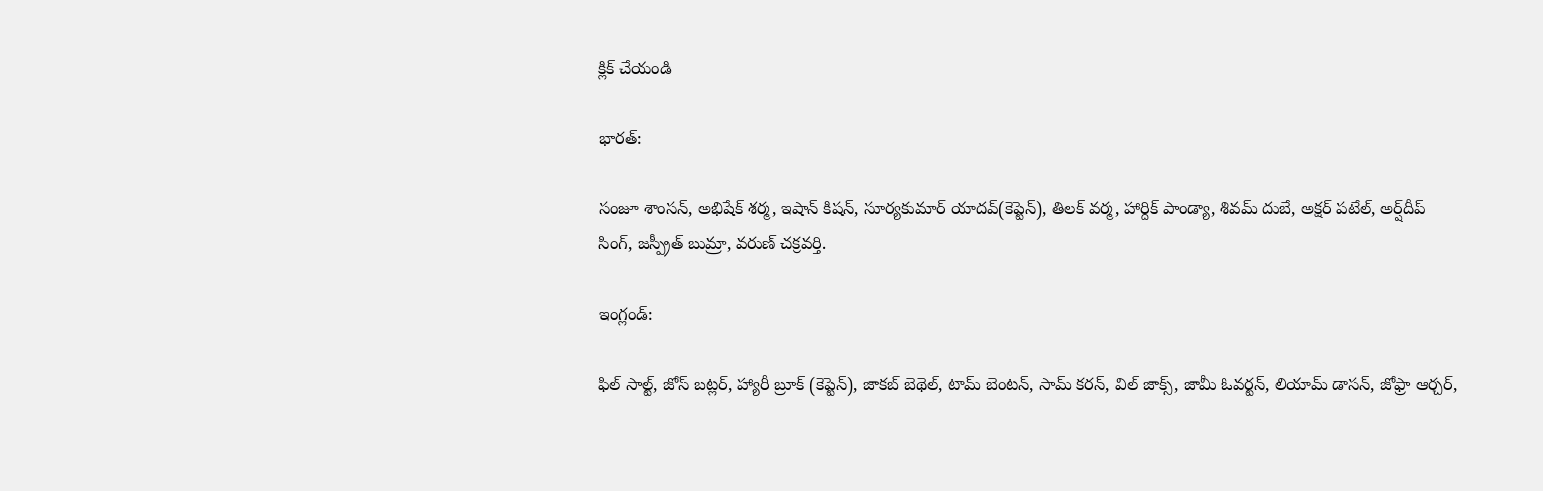క్లిక్ చేయండి

భారత్:

సంజూ శాంసన్, అభిషేక్ శర్మ, ఇషాన్ కిషన్, సూర్యకుమార్ యాదవ్(కెప్టెన్), తిలక్ వర్మ, హార్దిక్ పాండ్యా, శివమ్ దుబే, అక్షర్ పటేల్, అర్ష్‌దీప్‌ సింగ్, జస్ప్రీత్ బుమ్రా, వరుణ్ చక్రవర్తి.

ఇంగ్లండ్:

ఫిల్ సాల్ట్, జోస్ బట్లర్, హ్యారీ బ్రూక్ (కెప్టెన్), జాకబ్ బెథెల్, టామ్ బెంటన్, సామ్ కరన్, విల్ జాక్స్, జామీ ఓవర్టన్, లియామ్ డాసన్, జోఫ్రా ఆర్చర్,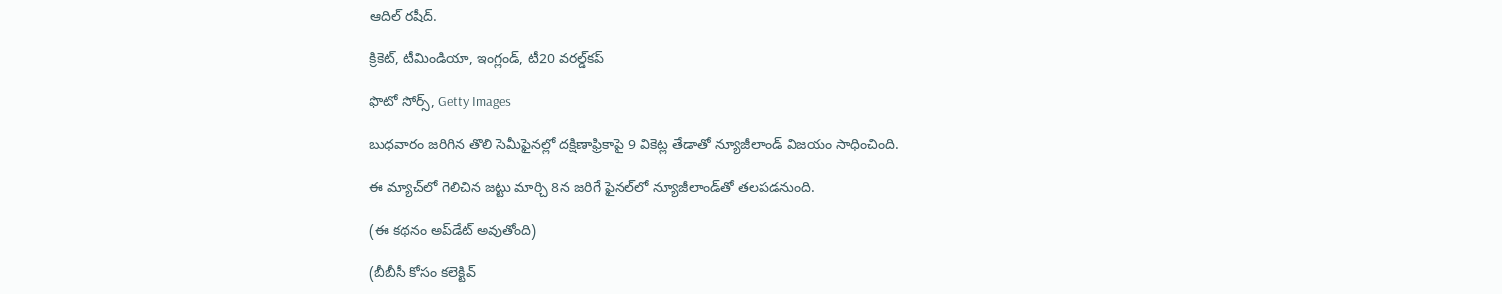ఆదిల్ రషీద్.

క్రికెట్, టీమిండియా, ఇంగ్లండ్, టీ20 వరల్డ్‌కప్

ఫొటో సోర్స్, Getty Images

బుధవారం జరిగిన తొలి సెమీఫైనల్లో దక్షిణాఫ్రికాపై 9 వికెట్ల తేడాతో న్యూజీలాండ్ విజయం సాధించింది.

ఈ మ్యాచ్‌లో గెలిచిన జట్టు మార్చి 8న జరిగే ఫైనల్‌లో న్యూజీలాండ్‌తో తలపడనుంది.

(ఈ కథనం అప్‌డేట్ అవుతోంది)

(బీబీసీ కోసం కలెక్టివ్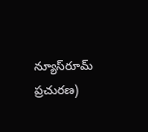న్యూస్‌రూమ్ ప్రచురణ)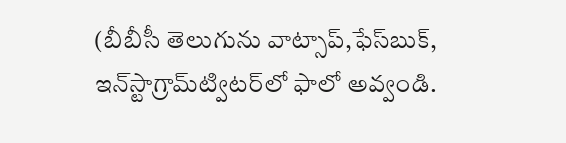(బీబీసీ తెలుగును వాట్సాప్‌,ఫేస్‌బుక్, ఇన్‌స్టాగ్రామ్‌ట్విటర్‌లో ఫాలో అవ్వండి.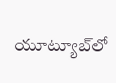యూట్యూబ్‌లో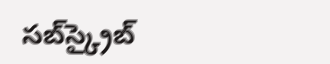సబ్‌స్క్రైబ్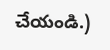చేయండి.)